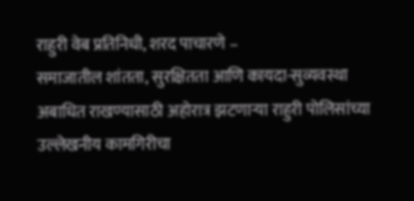राहुरी वेब प्रतिनिधी, शरद पाचारणे –
समाजातील शांतता, सुरक्षितता आणि कायदा-सुव्यवस्था अबाधित राखण्यासाठी अहोरात्र झटणाऱ्या राहुरी पोलिसांच्या उल्लेखनीय कामगिरीचा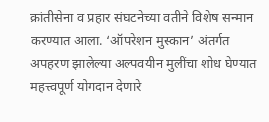क्रांतीसेना व प्रहार संघटनेच्या वतीने विशेष सन्मान करण्यात आला. ‘ऑपरेशन मुस्कान’ अंतर्गत अपहरण झालेल्या अल्पवयीन मुलींचा शोध घेण्यात महत्त्वपूर्ण योगदान देणारे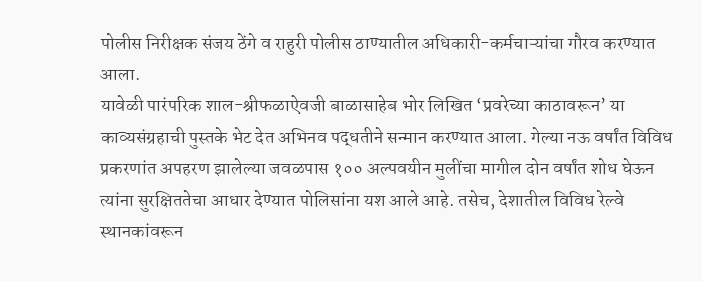पोलीस निरीक्षक संजय ठेंगे व राहुरी पोलीस ठाण्यातील अधिकारी-कर्मचाऱ्यांचा गौरव करण्यात आला.
यावेळी पारंपरिक शाल-श्रीफळाऐवजी बाळासाहेब भोर लिखित ‘प्रवरेच्या काठावरून’ या काव्यसंग्रहाची पुस्तके भेट देत अभिनव पद्धतीने सन्मान करण्यात आला. गेल्या नऊ वर्षांत विविध प्रकरणांत अपहरण झालेल्या जवळपास १०० अल्पवयीन मुलींचा मागील दोन वर्षांत शोध घेऊन त्यांना सुरक्षिततेचा आधार देण्यात पोलिसांना यश आले आहे. तसेच, देशातील विविध रेल्वे स्थानकांवरून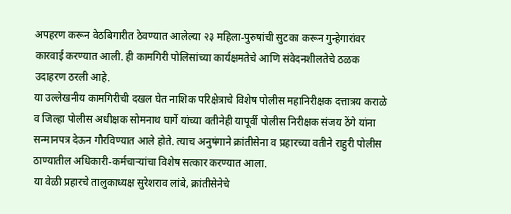अपहरण करून वेठबिगारीत ठेवण्यात आलेल्या २३ महिला-पुरुषांची सुटका करून गुन्हेगारांवर कारवाई करण्यात आली. ही कामगिरी पोलिसांच्या कार्यक्षमतेचे आणि संवेदनशीलतेचे ठळक उदाहरण ठरली आहे.
या उल्लेखनीय कामगिरीची दखल घेत नाशिक परिक्षेत्राचे विशेष पोलीस महानिरीक्षक दत्तात्रय कराळे व जिल्हा पोलीस अधीक्षक सोमनाथ घार्गे यांच्या वतीनेही यापूर्वी पोलीस निरीक्षक संजय ठेंगे यांना सन्मानपत्र देऊन गौरविण्यात आले होते. त्याच अनुषंगाने क्रांतीसेना व प्रहारच्या वतीने राहुरी पोलीस ठाण्यातील अधिकारी-कर्मचाऱ्यांचा विशेष सत्कार करण्यात आला.
या वेळी प्रहारचे तालुकाध्यक्ष सुरेशराव लांबे, क्रांतीसेनेचे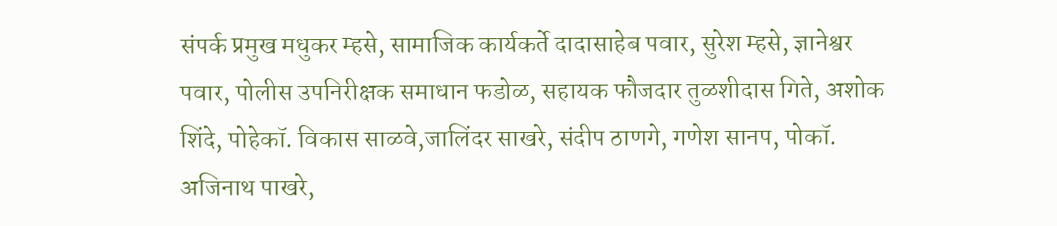संपर्क प्रमुख मधुकर म्हसे, सामाजिक कार्यकर्ते दादासाहेब पवार, सुरेश म्हसे, ज्ञानेश्वर पवार, पोलीस उपनिरीक्षक समाधान फडोळ, सहायक फौजदार तुळशीदास गिते, अशोक शिंदे, पोहेकॉ. विकास साळवे,जालिंदर साखरे, संदीप ठाणगे, गणेश सानप, पोकॉ. अजिनाथ पाखरे,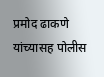प्रमोद ढाकणे यांच्यासह पोलीस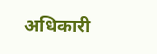अधिकारी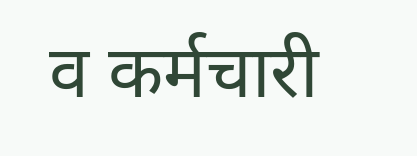व कर्मचारी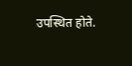उपस्थित होते.